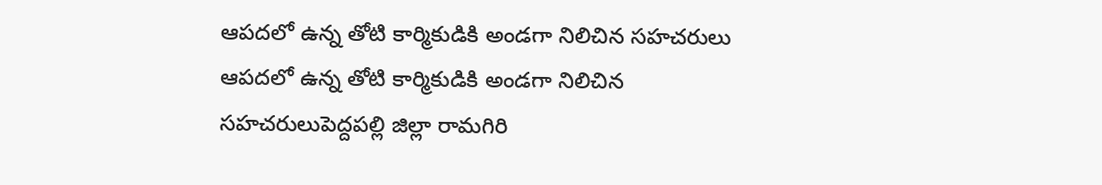ఆపదలో ఉన్న తోటి కార్మికుడికి అండగా నిలిచిన సహచరులు
ఆపదలో ఉన్న తోటి కార్మికుడికి అండగా నిలిచిన సహచరులుపెద్దపల్లి జిల్లా రామగిరి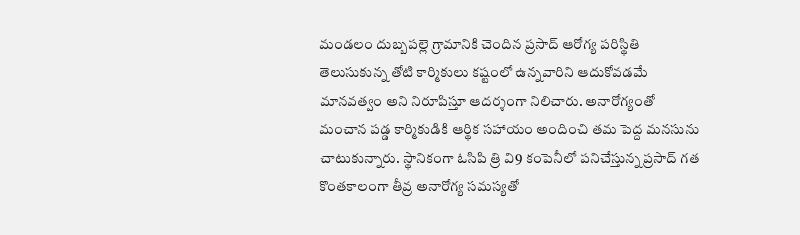మండలం దుబ్బపల్లె గ్రామానికి చెందిన ప్రసాద్ ఆరోగ్య పరిస్థితి తెలుసుకున్న తోటి కార్మికులు కష్టంలో ఉన్నవారిని ఆదుకోవడమే మానవత్వం అని నిరూపిస్తూ ఆదర్శంగా నిలిచారు. అనారోగ్యంతో మంచాన పడ్డ కార్మికుడికి ఆర్థిక సహాయం అందించి తమ పెద్ద మనసును చాటుకున్నారు. స్థానికంగా ఓసిపి త్రి వి9 కంపెనీలో పనిచేస్తున్న ప్రసాద్ గత కొంతకాలంగా తీవ్ర అనారోగ్య సమస్యతో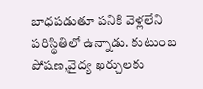బాధపడుతూ పనికి వెళ్లలేని పరిస్థితిలో ఉన్నాడు. కుటుంబ పోషణ,వైద్య ఖర్చులకు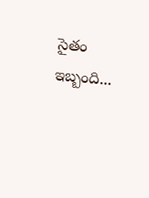సైతం ఇబ్బంది...